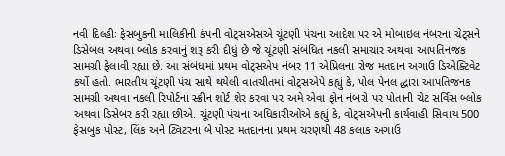નવી દિલ્હીઃ ફેસબુકની માલિકીની કંપની વોટ્સએસએ ચૂંટણી પંચના આદેશ પર એ મોબાઇલ નંબરના ચેટ્સને ડિસેબલ અથવા બ્લોક કરવાનું શરૂ કરી દીધું છે જે ચૂંટણી સંબંધિત નકલી સમાચાર અથવા આપતિનજક સામગ્રી ફેલાવી રહ્યા છે. આ સંબંધમાં પ્રથમ વોટ્સએપ નંબર 11 એપ્રિલના રોજ મતદાન અગાઉ ડિએક્ટિવેટ કર્યો હતો. ભારતીય ચૂંટણી પંચ સાથે થયેલી વાતચીતમાં વોટ્સએપે કહ્યું કે, પોલ પેનલ દ્ધારા આપતિજનક સામગ્રી અથવા નકલી રિપોર્ટના સ્ક્રીન શોર્ટ શેર કરવા પર અમે એવા ફોન નંબરો પર પોતાની ચેટ સર્વિસ બ્લોક અથવા ડિસેબર કરી રહ્યા છીએ. ચૂંટણી પંચના અધિકારીઓએ કહ્યું કે, વોટ્સએપની કાર્યવાહી સિવાય 500 ફેસબુક પોસ્ટ, લિંક અને ટ્વિટરના બે પોસ્ટ મતદાનના પ્રથમ ચરણથી 48 કલાક અગાઉ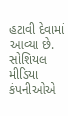હટાવી દેવામાં આવ્યા છે. સોશિયલ મીડિયા કંપનીઓએ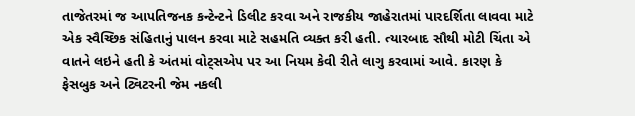તાજેતરમાં જ આપતિજનક કન્ટેન્ટને ડિલીટ કરવા અને રાજકીય જાહેરાતમાં પારદર્શિતા લાવવા માટે એક સ્વૈચ્છિક સંહિતાનું પાલન કરવા માટે સહમતિ વ્યક્ત કરી હતી. ત્યારબાદ સૌથી મોટી ચિંતા એ વાતને લઇને હતી કે અંતમાં વોટ્સએપ પર આ નિયમ કેવી રીતે લાગુ કરવામાં આવે. કારણ કે ફેસબુક અને ટ્વિટરની જેમ નકલી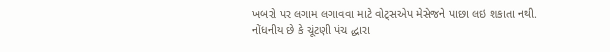ખબરો પર લગામ લગાવવા માટે વોટ્સએપ મેસેજને પાછા લઇ શકાતા નથી. નોંધનીય છે કે ચૂંટણી પંચ દ્ધારા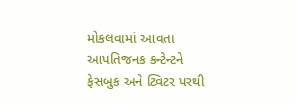મોકલવામાં આવતા આપતિજનક કન્ટેન્ટને ફેસબુક અને ટ્વિટર પરથી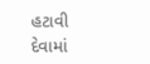હટાવી દેવામાં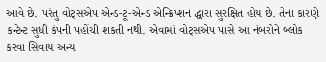આવે છે. પરંતુ વોટ્સએપ એન્ડ-ટૂ-એન્ડ એન્ક્રિપ્શન દ્ધારા સુરક્ષિત હોય છે. તેના કારણે કન્ટેન્ટ સુધી કંપની પહોંચી શકતી નથી. એવામાં વોટ્સએપ પાસે આ નંબરોને બ્લોક કરવા સિવાય અન્ય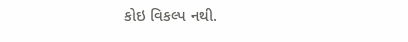કોઇ વિકલ્પ નથી.